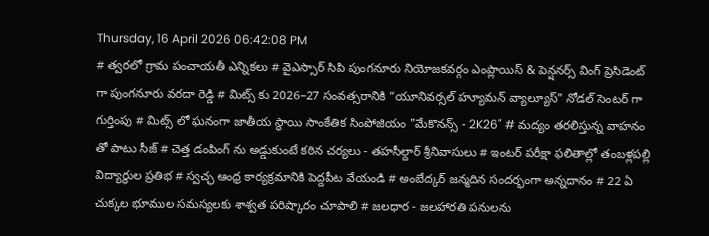Thursday, 16 April 2026 06:42:08 PM
# త్వరలో గ్రామ పంచాయతీ ఎన్నికలు # వైఎస్సార్ సిపి పుంగనూరు నియోజకవర్గం ఎంప్లాయిస్ & పెన్షనర్స్ వింగ్ ప్రెసిడెంట్ గా పుంగనూరు వరదా రెడ్డి # మిట్స్ కు 2026–27 సంవత్సరానికి “యూనివర్సల్ హ్యూమన్ వ్యాల్యూస్" నోడల్ సెంటర్‌ గా గుర్తింపు # మిట్స్ లో ఘనంగా జాతీయ స్థాయి సాంకేతిక సింపోజియం "మేకొనన్స్ - 2K26" # మద్యం తరలిస్తున్న వాహనం తో పాటు సీజ్ # చెత్త డంపింగ్ ను అడ్డుకుంటే కఠిన చర్యలు - తహసీల్దార్ శ్రీనివాసులు # ఇంటర్ పరీక్షా ఫలితాల్లో తంబళ్లపల్లి విద్యార్థుల ప్రతిభ # స్వచ్ఛ ఆంధ్ర కార్యక్రమానికి పెద్దపీట వేయండి # అంబేద్కర్ జన్మదిన సందర్భంగా అన్నదానం # 22 ఏ చుక్కల భూముల సమస్యలకు శాశ్వత పరిష్కారం చూపాలి # జలధార - జలహారతి పనులను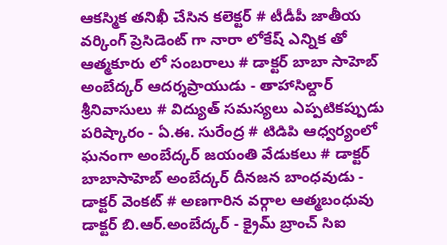ఆకస్మిక తనిఖీ చేసిన కలెక్టర్ # టీడీపీ జాతీయ వర్కింగ్ ప్రెసిడెంట్ గా నారా లోకేష్ ఎన్నిక తో ఆత్మకూరు లో సంబరాలు # డాక్టర్ బాబా సాహెబ్ అంబేద్కర్ ఆదర్శప్రాయుడు - తాహాసిల్దార్ శ్రీనివాసులు # విద్యుత్ సమస్యలు ఎప్పటికప్పుడు పరిష్కారం - ఏ.ఈ. సురేంద్ర # టిడిపి ఆధ్వర్యంలో ఘనంగా అంబేద్కర్ జయంతి వేడుకలు # డాక్టర్ బాబాసాహెబ్ అంబేద్కర్ దీనజన బాంధవుడు - డాక్టర్ వెంకట్ # అణగారిన వర్గాల ఆత్మబంధువు డాక్టర్ బి.ఆర్.అంబేద్కర్ - క్రైమ్ బ్రాంచ్ సిఐ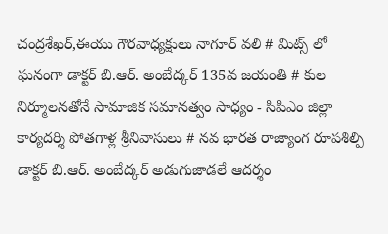చంద్రశేఖర్,ఈయు గౌరవాధ్యక్షులు నాగూర్ వలి # మిట్స్ లో ఘనంగా డాక్టర్ బి.ఆర్. అంబేద్కర్ 135వ జయంతి # కుల నిర్మూలనతోనే సామాజిక సమానత్వం సాధ్యం - సిపిఎం జిల్లా కార్యదర్శి పోతగాళ్ల శ్రీనివాసులు # నవ భారత రాజ్యాంగ రూపశిల్పి డాక్టర్ బి.ఆర్. అంబేద్కర్ అడుగుజాడలే ఆదర్శం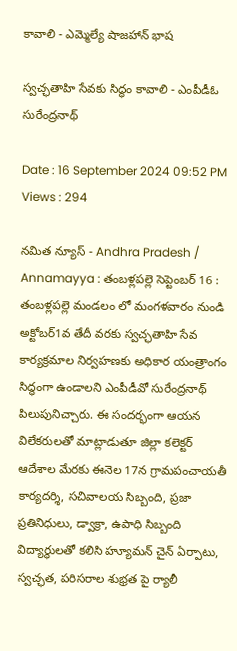కావాలి - ఎమ్మెల్యే షాజహాన్ భాష

స్వచ్ఛతాహి సేవకు సిద్ధం కావాలి - ఎంపీడీఓ సురేంద్రనాథ్

Date : 16 September 2024 09:52 PM Views : 294

నమిత న్యూస్ - Andhra Pradesh / Annamayya : తంబళ్లపల్లె సెప్టెంబర్ 16 : తంబళ్లపల్లె మండలం లో మంగళవారం నుండి అక్టోబర్1వ తేదీ వరకు స్వచ్ఛతాహి సేవ కార్యక్రమాల నిర్వహణకు అధికార యంత్రాంగం సిద్ధంగా ఉండాలని ఎంపీడీవో సురేంద్రనాథ్ పిలుపునిచ్చారు. ఈ సందర్భంగా ఆయన విలేకరులతో మాట్లాడుతూ జిల్లా కలెక్టర్ ఆదేశాల మేరకు ఈనెల 17న గ్రామపంచాయతీ కార్యదర్శి, సచివాలయ సిబ్బంది, ప్రజా ప్రతినిధులు, డ్వాక్రా, ఉపాధి సిబ్బంది విద్యార్థులతో కలిసి హ్యూమన్ చైన్ ఏర్పాటు, స్వచ్ఛత, పరిసరాల శుభ్రత పై ర్యాలీ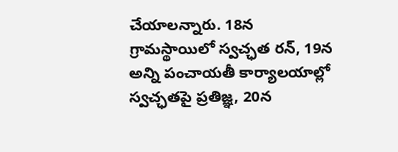చేయాలన్నారు. 18న గ్రామస్థాయిలో స్వచ్ఛత రన్, 19న అన్ని పంచాయతీ కార్యాలయాల్లో స్వచ్ఛతపై ప్రతిజ్ఞ, 20న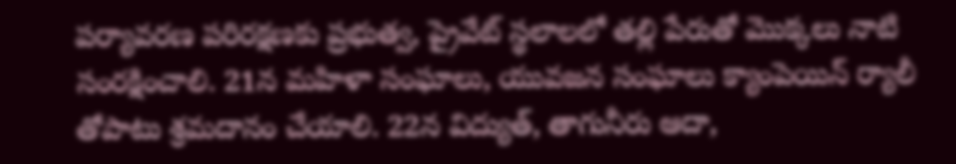పర్యావరణ పరిరక్షణకు ప్రభుత్వ, ప్రైవేట్ స్థలాలలో తల్లి పేరుతో మొక్కలు నాటి సంరక్షించాలి. 21న మహిళా సంఘాలు, యువజన సంఘాలు క్యాంపెయిన్ ర్యాలీ తోపాటు శ్రమదానం చేయాలి. 22న విద్యుత్, తాగునీరు ఆదా,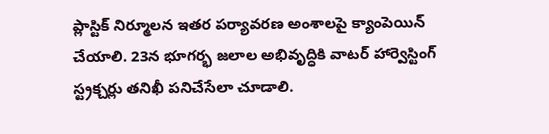ప్లాస్టిక్ నిర్మూలన ఇతర పర్యావరణ అంశాలపై క్యాంపెయిన్ చేయాలి. 23న భూగర్భ జలాల అభివృద్ధికి వాటర్ హార్వెస్టింగ్ స్ట్రక్చర్లు తనిఖీ పనిచేసేలా చూడాలి.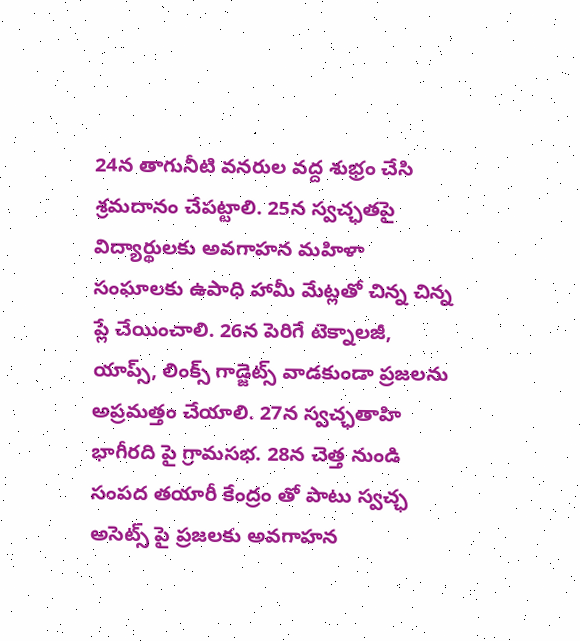24న తాగునీటి వనరుల వద్ద శుభ్రం చేసి శ్రమదానం చేపట్టాలి. 25న స్వచ్ఛతపై విద్యార్థులకు అవగాహన మహిళా సంఘాలకు ఉపాధి హామీ మేట్లతో చిన్న చిన్న ప్లే చేయించాలి. 26న పెరిగే టెక్నాలజీ, యాప్స్, లింక్స్ గాడ్జెట్స్ వాడకుండా ప్రజలను అప్రమత్తం చేయాలి. 27న స్వచ్ఛతాహి భాగీరది పై గ్రామసభ. 28న చెత్త నుండి సంపద తయారీ కేంద్రం తో పాటు స్వచ్ఛ అసెట్స్ పై ప్రజలకు అవగాహన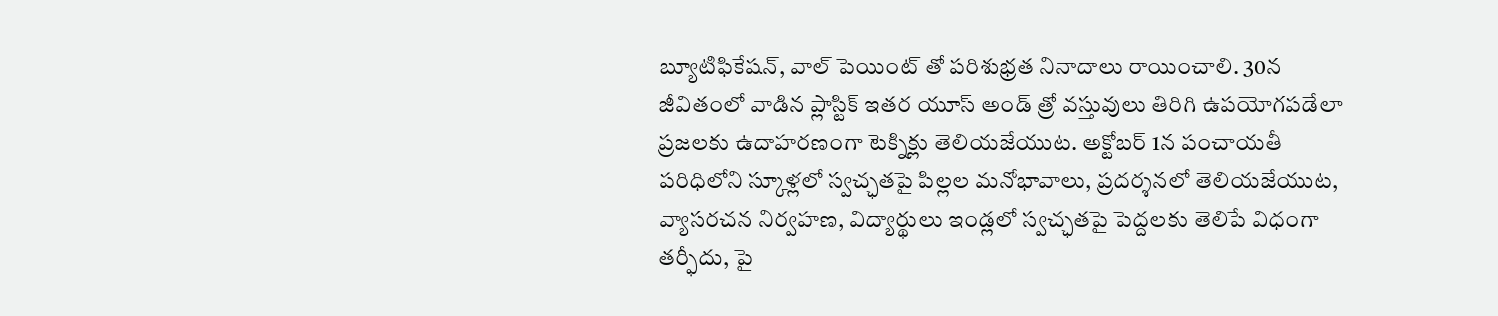బ్యూటిఫికేషన్, వాల్ పెయింట్ తో పరిశుభ్రత నినాదాలు రాయించాలి. 30న జీవితంలో వాడిన ప్లాస్టిక్ ఇతర యూస్ అండ్ త్రో వస్తువులు తిరిగి ఉపయోగపడేలా ప్రజలకు ఉదాహరణంగా టెక్నిక్లు తెలియజేయుట. అక్టోబర్ 1న పంచాయతీ పరిధిలోని స్కూళ్లలో స్వచ్ఛతపై పిల్లల మనోభావాలు, ప్రదర్శనలో తెలియజేయుట, వ్యాసరచన నిర్వహణ, విద్యార్థులు ఇండ్లలో స్వచ్ఛతపై పెద్దలకు తెలిపే విధంగా తర్ఫీదు, పై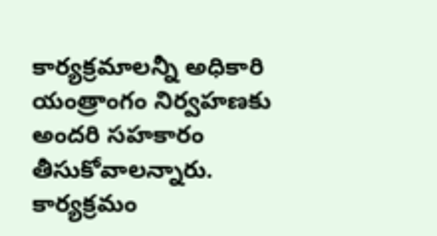కార్యక్రమాలన్నీ అధికారి యంత్రాంగం నిర్వహణకు అందరి సహకారం తీసుకోవాలన్నారు. కార్యక్రమం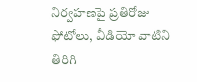నిర్వహణపై ప్రతిరోజు ఫోటోలు, వీడియో వాటిని తిరిగి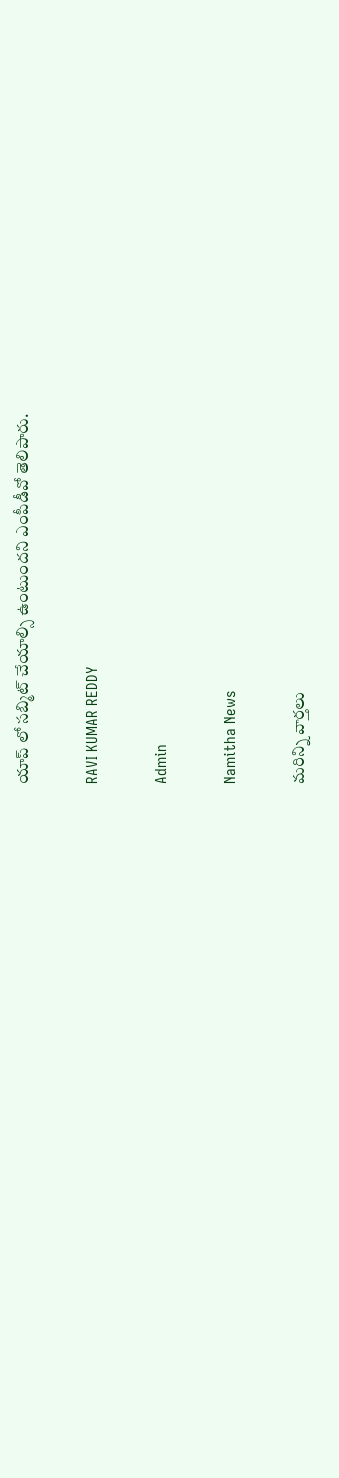యాప్ లో సబ్మిట్ చేయాల్సి ఉంటుందని ఎంపీడీవో తెలిపారు.

RAVI KUMAR REDDY

Admin

Namitha News

మరిన్ని వార్తలు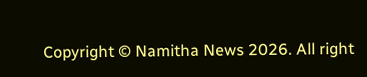Copyright © Namitha News 2026. All right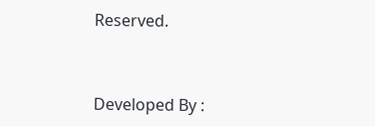Reserved.



Developed By :